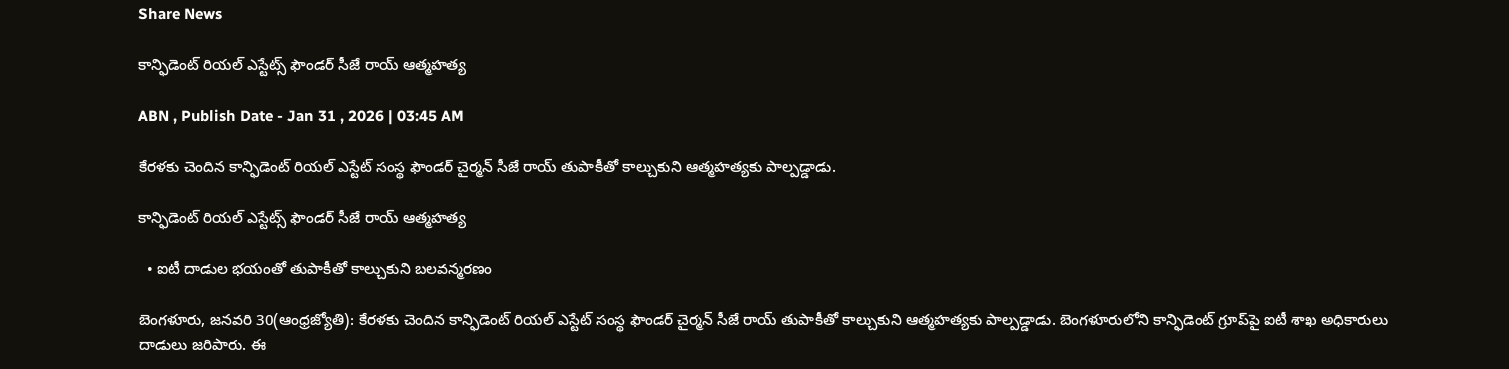Share News

కాన్ఫిడెంట్‌ రియల్‌ ఎస్టేట్స్‌ ఫౌండర్‌ సీజే రాయ్‌ ఆత్మహత్య

ABN , Publish Date - Jan 31 , 2026 | 03:45 AM

కేరళకు చెందిన కాన్ఫిడెంట్‌ రియల్‌ ఎస్టేట్‌ సంస్థ ఫౌండర్‌ చైర్మన్‌ సీజే రాయ్‌ తుపాకీతో కాల్చుకుని ఆత్మహత్యకు పాల్పడ్డాడు.

కాన్ఫిడెంట్‌ రియల్‌ ఎస్టేట్స్‌ ఫౌండర్‌ సీజే రాయ్‌ ఆత్మహత్య

  • ఐటీ దాడుల భయంతో తుపాకీతో కాల్చుకుని బలవన్మరణం

బెంగళూరు, జనవరి 30(ఆంధ్రజ్యోతి): కేరళకు చెందిన కాన్ఫిడెంట్‌ రియల్‌ ఎస్టేట్‌ సంస్థ ఫౌండర్‌ చైర్మన్‌ సీజే రాయ్‌ తుపాకీతో కాల్చుకుని ఆత్మహత్యకు పాల్పడ్డాడు. బెంగళూరులోని కాన్ఫిడెంట్‌ గ్రూప్‌పై ఐటీ శాఖ అధికారులు దాడులు జరిపారు. ఈ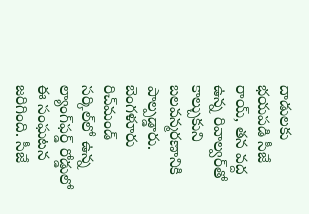దాడులకు భయపడి సీజే రాయ్‌, తన వద్ద ఉన్న రివాల్వర్‌తో కాల్చుకుని బలవన్మరణానికి పాల్పడ్డారు. బెంగళూరు రిచ్‌మండ్‌ సర్కిల్‌లో ఉన్న ల్యాంగ్‌ఫర్డ్‌ రోడ్డులో ఈ సంఘటన జరిగింది. సీజే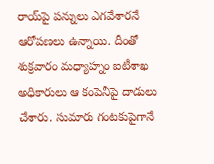రాయ్‌పై పన్నులు ఎగవేశారనే ఆరోపణలు ఉన్నాయి. దీంతో శుక్రవారం మధ్యాహ్నం ఐటీశాఖ అధికారులు ఆ కంపెనీపై దాడులు చేశారు. సుమారు గంటకుపైగానే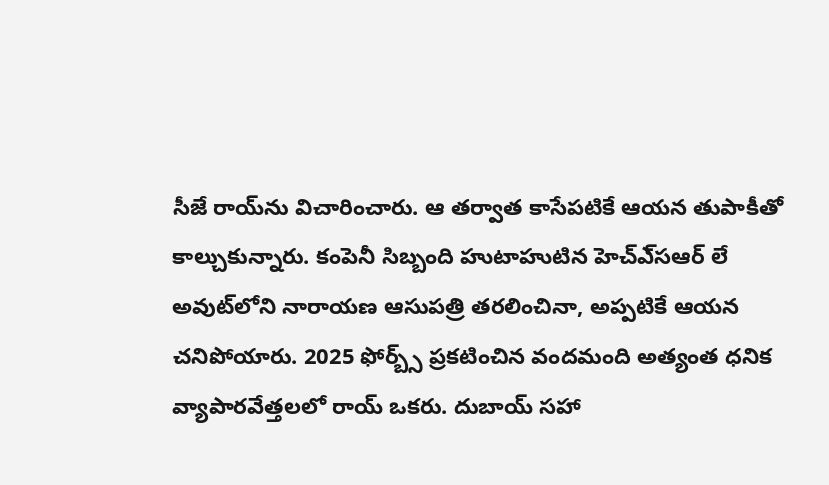సీజే రాయ్‌ను విచారించారు. ఆ తర్వాత కాసేపటికే ఆయన తుపాకీతో కాల్చుకున్నారు. కంపెనీ సిబ్బంది హుటాహుటిన హెచ్‌ఎ్‌సఆర్‌ లే అవుట్‌లోని నారాయణ ఆసుపత్రి తరలించినా, అప్పటికే ఆయన చనిపోయారు. 2025 ఫోర్బ్స్‌ ప్రకటించిన వందమంది అత్యంత ధనిక వ్యాపారవేత్తలలో రాయ్‌ ఒకరు. దుబాయ్‌ సహా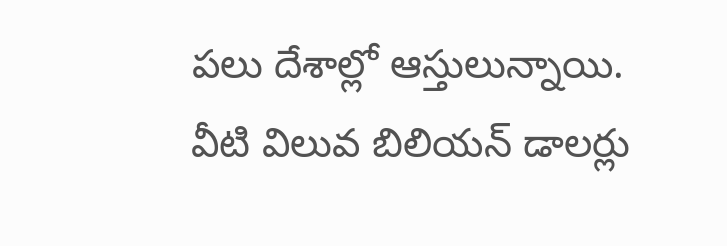పలు దేశాల్లో ఆస్తులున్నాయి. వీటి విలువ బిలియన్‌ డాలర్లు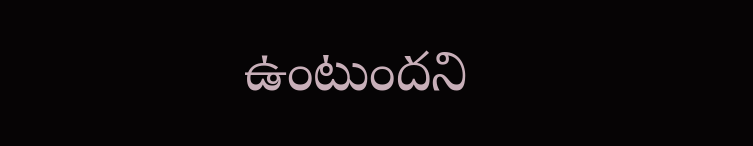ఉంటుందని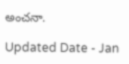అంచనా.

Updated Date - Jan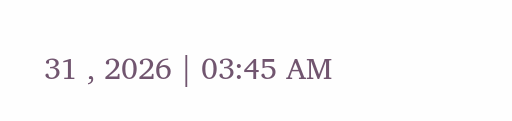31 , 2026 | 03:45 AM